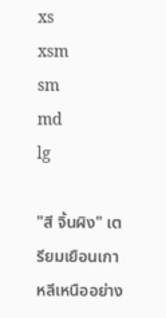xs
xsm
sm
md
lg

"สี จิ้นผิง" เตรียมเยือนเกาหลีเหนืออย่าง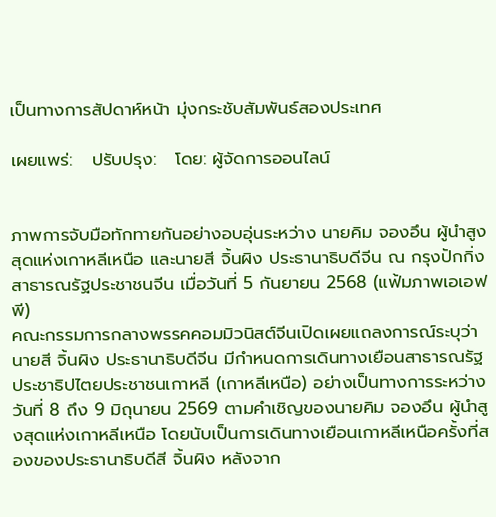เป็นทางการสัปดาห์หน้า มุ่งกระชับสัมพันธ์สองประเทศ

เผยแพร่:   ปรับปรุง:   โดย: ผู้จัดการออนไลน์


ภาพการจับมือทักทายกันอย่างอบอุ่นระหว่าง นายคิม จองอึน ผู้นำสูงสุดแห่งเกาหลีเหนือ และนายสี จิ้นผิง ประธานาธิบดีจีน ณ กรุงปักกิ่ง สาธารณรัฐประชาชนจีน เมื่อวันที่ 5 กันยายน 2568 (แฟ้มภาพเอเอฟพี)
คณะกรรมการกลางพรรคคอมมิวนิสต์จีนเปิดเผยแถลงการณ์ระบุว่า นายสี จิ้นผิง ประธานาธิบดีจีน มีกำหนดการเดินทางเยือนสาธารณรัฐประชาธิปไตยประชาชนเกาหลี (เกาหลีเหนือ) อย่างเป็นทางการระหว่างวันที่ 8 ถึง 9 มิถุนายน 2569 ตามคำเชิญของนายคิม จองอึน ผู้นำสูงสุดแห่งเกาหลีเหนือ โดยนับเป็นการเดินทางเยือนเกาหลีเหนือครั้งที่สองของประธานาธิบดีสี จิ้นผิง หลังจาก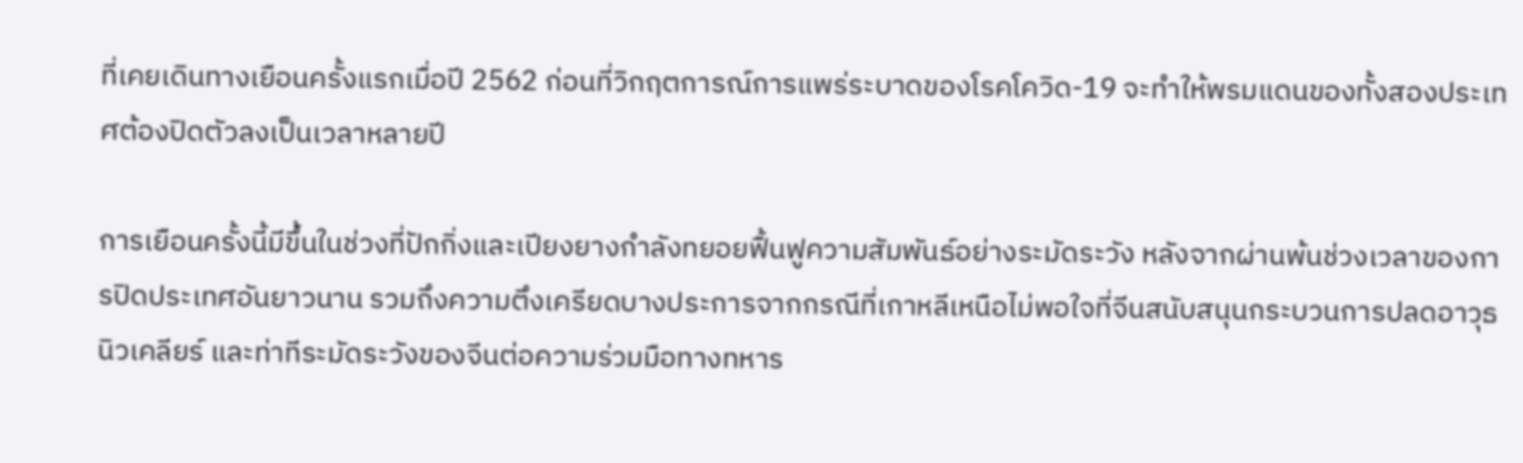ที่เคยเดินทางเยือนครั้งแรกเมื่อปี 2562 ก่อนที่วิกฤตการณ์การแพร่ระบาดของโรคโควิด-19 จะทำให้พรมแดนของทั้งสองประเทศต้องปิดตัวลงเป็นเวลาหลายปี

การเยือนครั้งนี้มีขึ้นในช่วงที่ปักกิ่งและเปียงยางกำลังทยอยฟื้นฟูความสัมพันธ์อย่างระมัดระวัง หลังจากผ่านพ้นช่วงเวลาของการปิดประเทศอันยาวนาน รวมถึงความตึงเครียดบางประการจากกรณีที่เกาหลีเหนือไม่พอใจที่จีนสนับสนุนกระบวนการปลดอาวุธนิวเคลียร์ และท่าทีระมัดระวังของจีนต่อความร่วมมือทางทหาร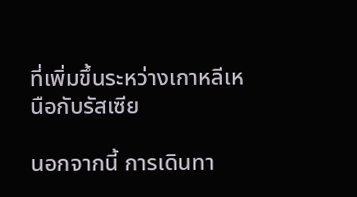ที่เพิ่มขึ้นระหว่างเกาหลีเหนือกับรัสเซีย

นอกจากนี้ การเดินทา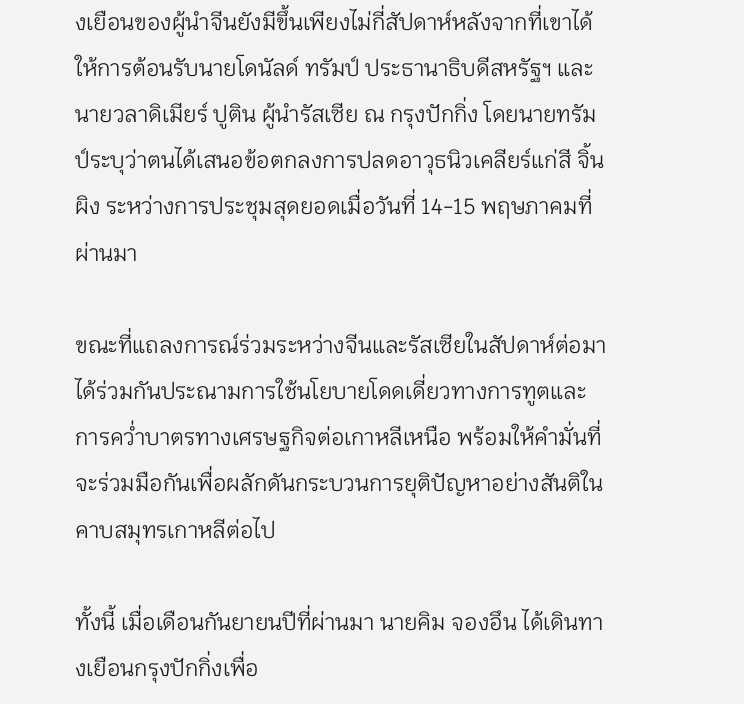งเยือนของผู้นำจีนยังมีขึ้นเพียงไม่กี่สัปดาห์หลังจากที่เขาได้ให้การต้อนรับนายโดนัลด์ ทรัมป์ ประธานาธิบดีสหรัฐฯ และนายวลาดิเมียร์ ปูติน ผู้นำรัสเซีย ณ กรุงปักกิ่ง โดยนายทรัมป์ระบุว่าตนได้เสนอข้อตกลงการปลดอาวุธนิวเคลียร์แก่สี จิ้นผิง ระหว่างการประชุมสุดยอดเมื่อวันที่ 14-15 พฤษภาคมที่ผ่านมา

ขณะที่แถลงการณ์ร่วมระหว่างจีนและรัสเซียในสัปดาห์ต่อมาได้ร่วมกันประณามการใช้นโยบายโดดเดี่ยวทางการทูตและการคว่ำบาตรทางเศรษฐกิจต่อเกาหลีเหนือ พร้อมให้คำมั่นที่จะร่วมมือกันเพื่อผลักดันกระบวนการยุติปัญหาอย่างสันติในคาบสมุทรเกาหลีต่อไป

ทั้งนี้ เมื่อเดือนกันยายนปีที่ผ่านมา นายคิม จองอึน ได้เดินทางเยือนกรุงปักกิ่งเพื่อ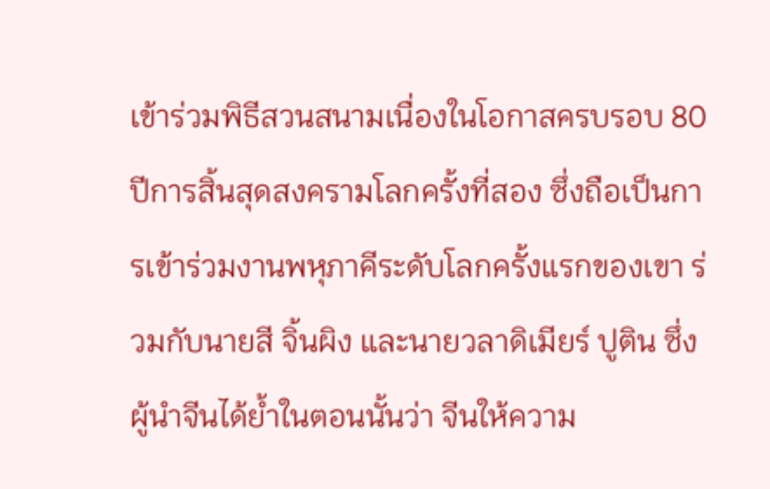เข้าร่วมพิธีสวนสนามเนื่องในโอกาสครบรอบ 80 ปีการสิ้นสุดสงครามโลกครั้งที่สอง ซึ่งถือเป็นการเข้าร่วมงานพหุภาคีระดับโลกครั้งแรกของเขา ร่วมกับนายสี จิ้นผิง และนายวลาดิเมียร์ ปูติน ซึ่งผู้นำจีนได้ย้ำในตอนนั้นว่า จีนให้ความ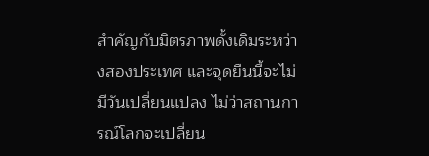สำคัญกับมิตรภาพดั้งเดิมระหว่างสองประเทศ และจุดยืนนี้จะไม่มีวันเปลี่ยนแปลง ไม่ว่าสถานการณ์โลกจะเปลี่ยน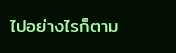ไปอย่างไรก็ตาม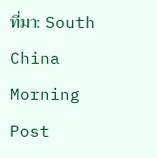ที่มา: South China Morning Post